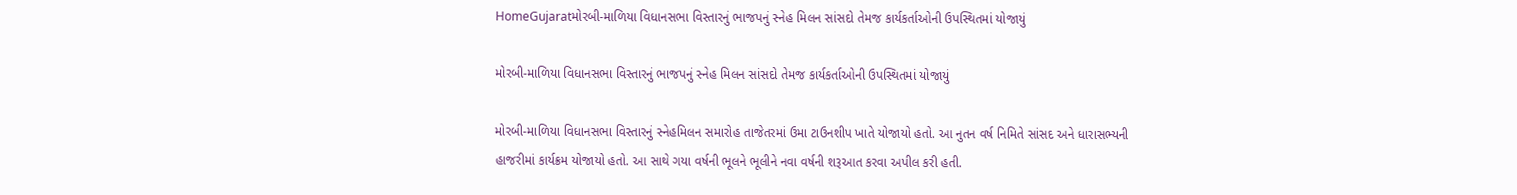HomeGujaratમોરબી-માળિયા વિધાનસભા વિસ્તારનું ભાજપનું સ્નેહ મિલન સાંસદો તેમજ કાર્યકર્તાઓની ઉપસ્થિતમાં યોજાયું

મોરબી-માળિયા વિધાનસભા વિસ્તારનું ભાજપનું સ્નેહ મિલન સાંસદો તેમજ કાર્યકર્તાઓની ઉપસ્થિતમાં યોજાયું

મોરબી-માળિયા વિધાનસભા વિસ્તારનું સ્નેહમિલન સમારોહ તાજેતરમાં ઉમા ટાઉનશીપ ખાતે યોજાયો હતો. આ નુતન વર્ષ નિમિતે સાંસદ અને ધારાસભ્યની હાજરીમાં કાર્યક્રમ યોજાયો હતો. આ સાથે ગયા વર્ષની ભૂલને ભૂલીને નવા વર્ષની શરૂઆત કરવા અપીલ કરી હતી.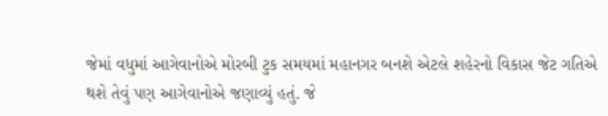જેમાં વધુમાં આગેવાનોએ મોરબી ટુક સમયમાં મહાનગર બનશે એટલે શહેરનો વિકાસ જેટ ગતિએ થશે તેવું પણ આગેવાનોએ જણાવ્યું હતું. જે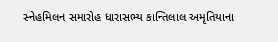સ્નેહમિલન સમારોહ ધારાસભ્ય કાન્તિલાલ અમૃતિયાના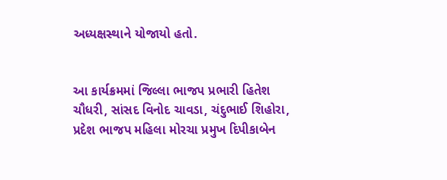અધ્યક્ષસ્થાને યોજાયો હતો.


આ કાર્યક્રમમાં જિલ્લા ભાજપ પ્રભારી હિતેશ ચૌધરી, સાંસદ વિનોદ ચાવડા, ચંદુભાઈ શિહોરા, પ્રદેશ ભાજપ મહિલા મોરચા પ્રમુખ દિપીકાબેન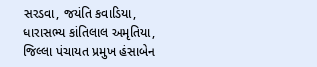સરડવા, જયંતિ કવાડિયા, ધારાસભ્ય કાંતિલાલ અમૃતિયા, જિલ્લા પંચાયત પ્રમુખ હંસાબેન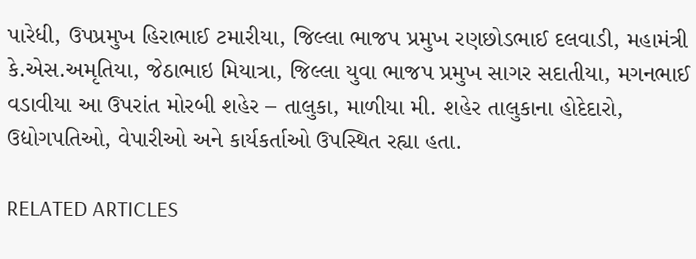પારેધી, ઉપપ્રમુખ હિરાભાઈ ટમારીયા, જિલ્લા ભાજપ પ્રમુખ રણછોડભાઈ દલવાડી, મહામંત્રી કે.એસ.અમૃતિયા, જેઠાભાઇ મિયાત્રા, જિલ્લા યુવા ભાજપ પ્રમુખ સાગર સદાતીયા, મગનભાઈ વડાવીયા આ ઉપરાંત મોરબી શહેર – તાલુકા, માળીયા મી. શહેર તાલુકાના હોદેદારો, ઉદ્યોગપતિઓ, વેપારીઓ અને કાર્યકર્તાઓ ઉપસ્થિત રહ્યા હતા.

RELATED ARTICLES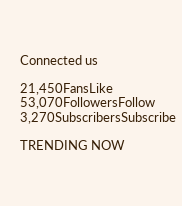Connected us

21,450FansLike
53,070FollowersFollow
3,270SubscribersSubscribe

TRENDING NOW